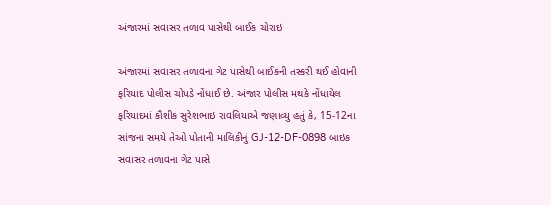અંજારમાં સવાસર તળાવ પાસેથી બાઈક ચોરાઇ

અંજારમાં સવાસર તળાવના ગેટ પાસેથી બાઈકની તસ્કરી થઈ હોવાની ફરિયાદ પોલીસ ચોપડે નોંધાઈ છે. અંજાર પોલીસ મથકે નોંધાયેલ ફરિયાદમાં કૌશીક સુરેશભાઇ રાવલિયાએ જણાવ્યુ હતું કે, 15-12ના સાંજના સમયે તેઓ પોતાની માલિકીનું GJ-12-DF-0898 બાઇક સવાસર તળાવના ગેટ પાસે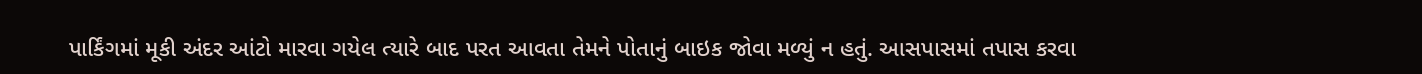પાર્કિંગમાં મૂકી અંદર આંટો મારવા ગયેલ ત્યારે બાદ પરત આવતા તેમને પોતાનું બાઇક જોવા મળ્યું ન હતું. આસપાસમાં તપાસ કરવા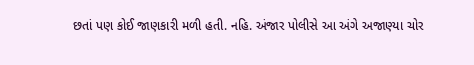છતાં પણ કોઈ જાણકારી મળી હતી. નહિ. અંજાર પોલીસે આ અંગે અજાણ્યા ચોર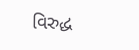વિરુદ્ધ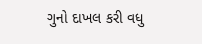ગુનો દાખલ કરી વધુ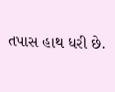તપાસ હાથ ધરી છે.